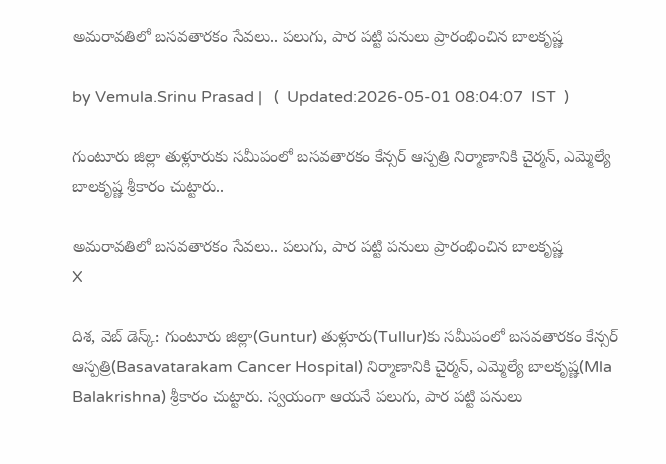అమరావతిలో బసవతారకం సేవలు.. పలుగు, పార పట్టి పనులు ప్రారంభించిన బాలకృష్ణ

by Vemula.Srinu Prasad |   (  Updated:2026-05-01 08:04:07  IST  )

గుంటూరు జిల్లా తుళ్లూరుకు సమీపంలో బసవతారకం కేన్సర్ ఆస్పత్రి నిర్మాణానికి చైర్మన్, ఎమ్మెల్యే బాలకృష్ణ శ్రీకారం చుట్టారు..

అమరావతిలో బసవతారకం సేవలు.. పలుగు, పార పట్టి పనులు ప్రారంభించిన బాలకృష్ణ
X

దిశ, వెబ్ డెస్క్: గుంటూరు జిల్లా(Guntur) తుళ్లూరు(Tullur)కు సమీపంలో బసవతారకం కేన్సర్ ఆస్పత్రి(Basavatarakam Cancer Hospital) నిర్మాణానికి చైర్మన్, ఎమ్మెల్యే బాలకృష్ణ(Mla Balakrishna) శ్రీకారం చుట్టారు. స్వయంగా ఆయనే పలుగు, పార పట్టి పనులు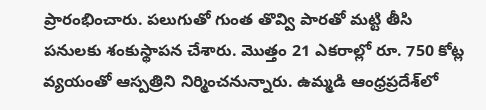ప్రారంభించారు. పలుగుతో గుంత తొవ్వి పారతో మట్టి తీసి పనులకు శంకుస్థాపన చేశారు. మొత్తం 21 ఎకరాల్లో రూ. 750 కోట్ల వ్యయంతో ఆస్పత్రిని నిర్మించనున్నారు. ఉమ్మడి ఆంధ్రప్రదేశ్‌లో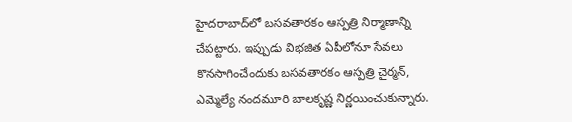హైదరాబాద్‌లో బసవతారకం ఆస్పత్రి నిర్మాణాన్ని చేపట్టారు. ఇప్పుడు విభజిత ఏపీలోనూ సేవలు కొనసాగించేందుకు బసవతారకం ఆస్పత్రి చైర్మన్, ఎమ్మెల్యే నందమూరి బాలకృష్ణ నిర్ణయించుకున్నారు.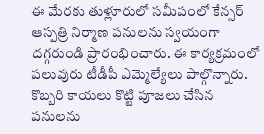ఈ మేరకు తుళ్లూరులో సమీపంలో కేన్సర్ ఆస్పత్రి నిర్మాణ పనులను స్వయంగా దగ్గరుండి ప్రారంభించారు. ఈ కార్యక్రమంలో పలువురు టీడీపీ ఎమ్మెల్యేలు పాల్గొన్నారు. కొబ్బరి కాయలు కొట్టి పూజలు చేసిన పనులను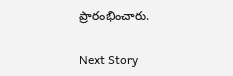ప్రారంభించారు.

Next Story